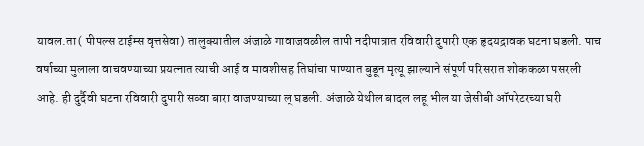यावल.ता ( पीपल्स टाईम्स वृत्तसेवा) तालुक्यातील अंजाळे गावाजवळील तापी नदीपात्रात रविवारी दुपारी एक हृदयद्रावक घटना घडली. पाच वर्षाच्या मुलाला वाचवण्याच्या प्रयत्नात त्याची आई व मावशीसह तिघांचा पाण्यात बुडून मृत्यू झाल्याने संपूर्ण परिसरात शोककळा पसरली आहे. ही दुर्दैवी घटना रविवारी दुपारी सव्वा बारा वाजण्याच्या ल् घडली. अंजाळे येथील बादल लहू भील या जेसीबी ऑपरेटरच्या घरी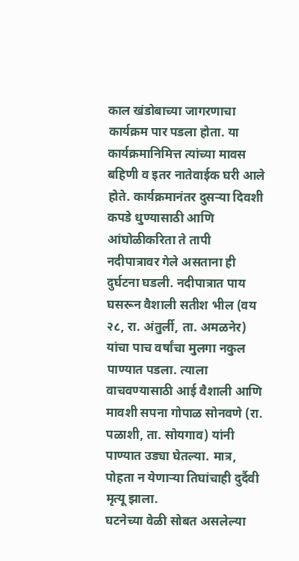काल खंडोबाच्या जागरणाचा कार्यक्रम पार पडला होता. या कार्यक्रमानिमित्त त्यांच्या मावस बहिणी व इतर नातेवाईक घरी आले होते. कार्यक्रमानंतर दुसऱ्या दिवशी कपडे धुण्यासाठी आणि आंघोळीकरिता ते तापी नदीपात्रावर गेले असताना ही दुर्घटना घडली. नदीपात्रात पाय घसरून वैशाली सतीश भील (वय २८, रा. अंतुर्ली, ता. अमळनेर) यांचा पाच वर्षांचा मुलगा नकुल पाण्यात पडला. त्याला वाचवण्यासाठी आई वैशाली आणि मावशी सपना गोपाळ सोनवणे (रा. पळाशी, ता. सोयगाव) यांनी पाण्यात उड्या घेतल्या. मात्र, पोहता न येणाऱ्या तिघांचाही दुर्दैवी मृत्यू झाला.
घटनेच्या वेळी सोबत असलेल्या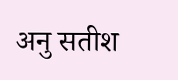अनु सतीश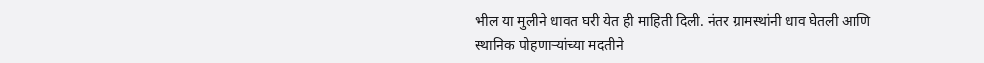भील या मुलीने धावत घरी येत ही माहिती दिली. नंतर ग्रामस्थांनी धाव घेतली आणि स्थानिक पोहणाऱ्यांच्या मदतीने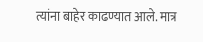त्यांना बाहेर काढण्यात आले. मात्र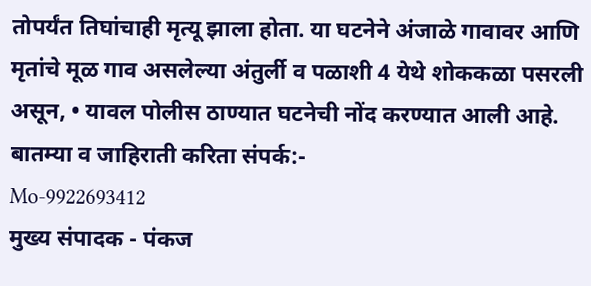तोपर्यंत तिघांचाही मृत्यू झाला होता. या घटनेने अंजाळे गावावर आणि मृतांचे मूळ गाव असलेल्या अंतुर्ली व पळाशी 4 येथे शोककळा पसरली असून, • यावल पोलीस ठाण्यात घटनेची नोंद करण्यात आली आहे.
बातम्या व जाहिराती करिता संपर्क:-
Mo-9922693412
मुख्य संपादक - पंकज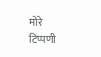मोरे
टिप्पणी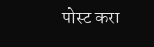पोस्ट करा